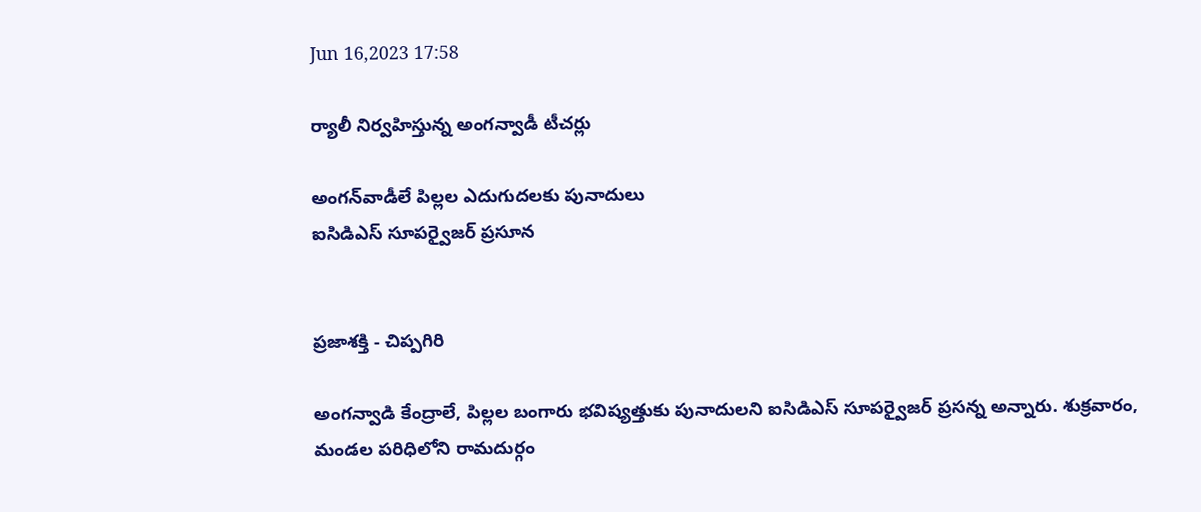Jun 16,2023 17:58

ర్యాలీ నిర్వహిస్తున్న అంగన్వాడీ టీచర్లు

అంగన్‌వాడీలే పిల్లల ఎదుగుదలకు పునాదులు
ఐసిడిఎస్‌ సూపర్వైజర్‌ ప్రసూన


ప్రజాశక్తి - చిప్పగిరి

అంగన్వాడి కేంద్రాలే, పిల్లల బంగారు భవిష్యత్తుకు పునాదులని ఐసిడిఎస్‌ సూపర్వైజర్‌ ప్రసన్న అన్నారు. శుక్రవారం, మండల పరిధిలోని రామదుర్గం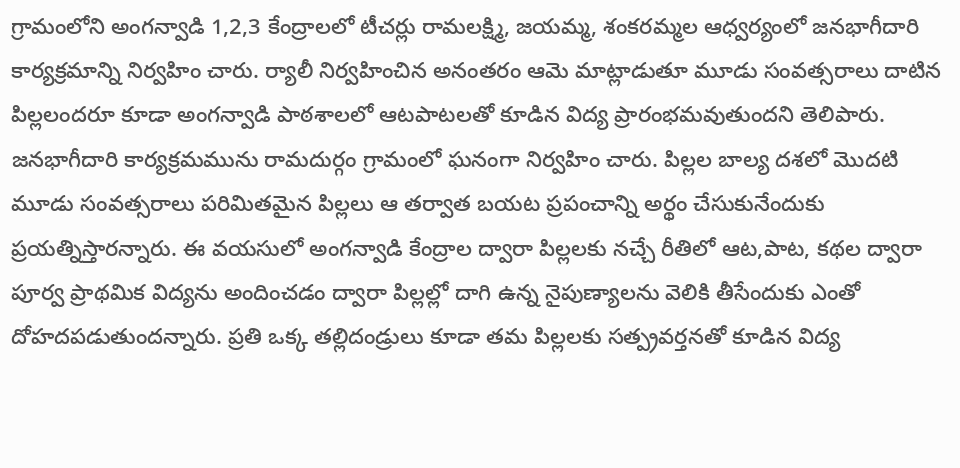గ్రామంలోని అంగన్వాడి 1,2,3 కేంద్రాలలో టీచర్లు రామలక్ష్మి, జయమ్మ, శంకరమ్మల ఆధ్వర్యంలో జనభాగీదారి కార్యక్రమాన్ని నిర్వహిం చారు. ర్యాలీ నిర్వహించిన అనంతరం ఆమె మాట్లాడుతూ మూడు సంవత్సరాలు దాటిన పిల్లలందరూ కూడా అంగన్వాడి పాఠశాలలో ఆటపాటలతో కూడిన విద్య ప్రారంభమవుతుందని తెలిపారు. జనభాగీదారి కార్యక్రమమును రామదుర్గం గ్రామంలో ఘనంగా నిర్వహిం చారు. పిల్లల బాల్య దశలో మొదటి మూడు సంవత్సరాలు పరిమితమైన పిల్లలు ఆ తర్వాత బయట ప్రపంచాన్ని అర్థం చేసుకునేందుకు ప్రయత్నిస్తారన్నారు. ఈ వయసులో అంగన్వాడి కేంద్రాల ద్వారా పిల్లలకు నచ్చే రీతిలో ఆట,పాట, కథల ద్వారా పూర్వ ప్రాథమిక విద్యను అందించడం ద్వారా పిల్లల్లో దాగి ఉన్న నైపుణ్యాలను వెలికి తీసేందుకు ఎంతో దోహదపడుతుందన్నారు. ప్రతి ఒక్క తల్లిదండ్రులు కూడా తమ పిల్లలకు సత్ప్రవర్తనతో కూడిన విద్య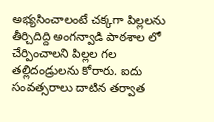అభ్యసించాలంటే చక్కగా పిల్లలను తీర్చిదిద్ది అంగన్వాడి పాఠశాల లో చేర్పించాలని పిల్లల గల తల్లిదండ్రులను కోరారు. ఐదు సంవత్సరాలు దాటిన తర్వాత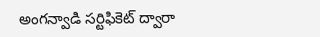అంగన్వాడి సర్టిఫికెట్‌ ద్వారా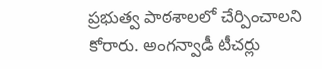ప్రభుత్వ పాఠశాలలో చేర్పించాలని కోరారు. అంగన్వాడీ టీచర్లు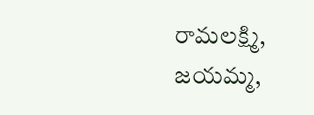రామలక్ష్మి, జయమ్మ,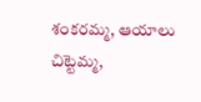శంకరమ్మ, ఆయాలు చిట్టెమ్మ,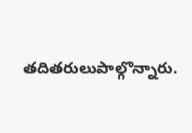తదితరులుపాల్గొన్నారు.